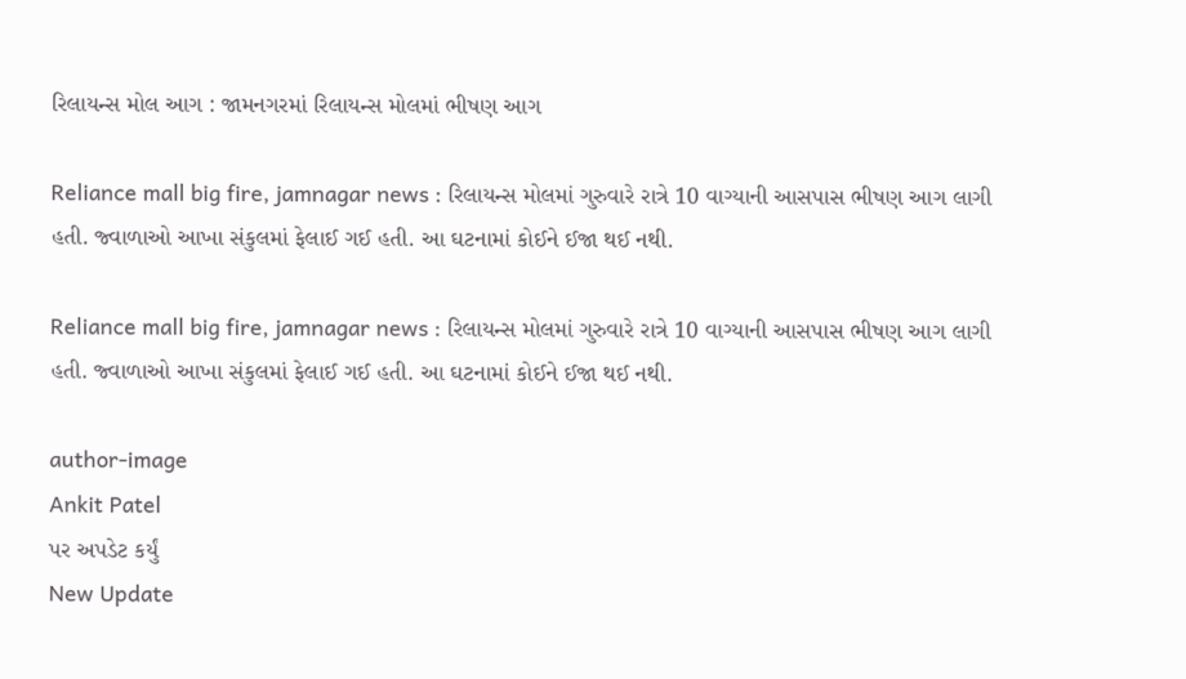રિલાયન્સ મોલ આગ : જામનગરમાં રિલાયન્સ મોલમાં ભીષણ આગ

Reliance mall big fire, jamnagar news : રિલાયન્સ મોલમાં ગુરુવારે રાત્રે 10 વાગ્યાની આસપાસ ભીષણ આગ લાગી હતી. જ્વાળાઓ આખા સંકુલમાં ફેલાઈ ગઈ હતી. આ ઘટનામાં કોઈને ઈજા થઈ નથી.

Reliance mall big fire, jamnagar news : રિલાયન્સ મોલમાં ગુરુવારે રાત્રે 10 વાગ્યાની આસપાસ ભીષણ આગ લાગી હતી. જ્વાળાઓ આખા સંકુલમાં ફેલાઈ ગઈ હતી. આ ઘટનામાં કોઈને ઈજા થઈ નથી.

author-image
Ankit Patel
પર અપડેટ કર્યું
New Update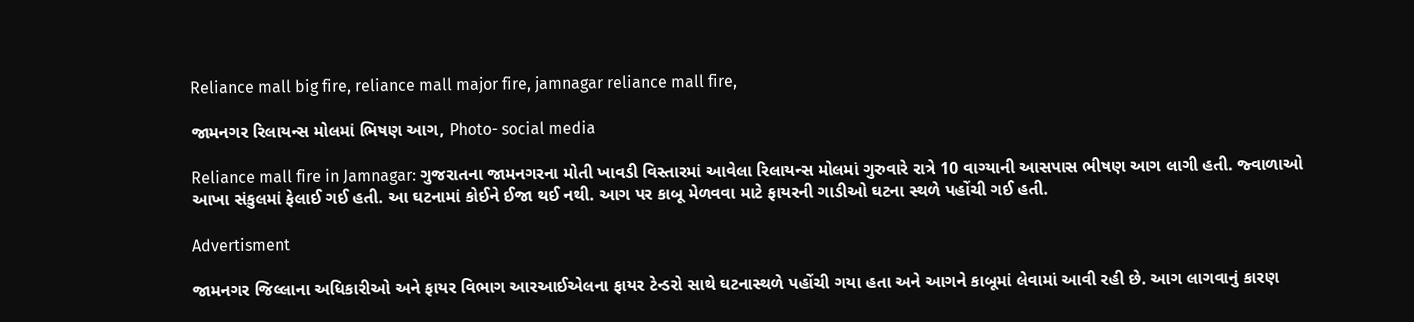Reliance mall big fire, reliance mall major fire, jamnagar reliance mall fire,

જામનગર રિલાયન્સ મોલમાં ભિષણ આગ, Photo- social media

Reliance mall fire in Jamnagar: ગુજરાતના જામનગરના મોતી ખાવડી વિસ્તારમાં આવેલા રિલાયન્સ મોલમાં ગુરુવારે રાત્રે 10 વાગ્યાની આસપાસ ભીષણ આગ લાગી હતી. જ્વાળાઓ આખા સંકુલમાં ફેલાઈ ગઈ હતી. આ ઘટનામાં કોઈને ઈજા થઈ નથી. આગ પર કાબૂ મેળવવા માટે ફાયરની ગાડીઓ ઘટના સ્થળે પહોંચી ગઈ હતી.

Advertisment

જામનગર જિલ્લાના અધિકારીઓ અને ફાયર વિભાગ આરઆઈએલના ફાયર ટેન્ડરો સાથે ઘટનાસ્થળે પહોંચી ગયા હતા અને આગને કાબૂમાં લેવામાં આવી રહી છે. આગ લાગવાનું કારણ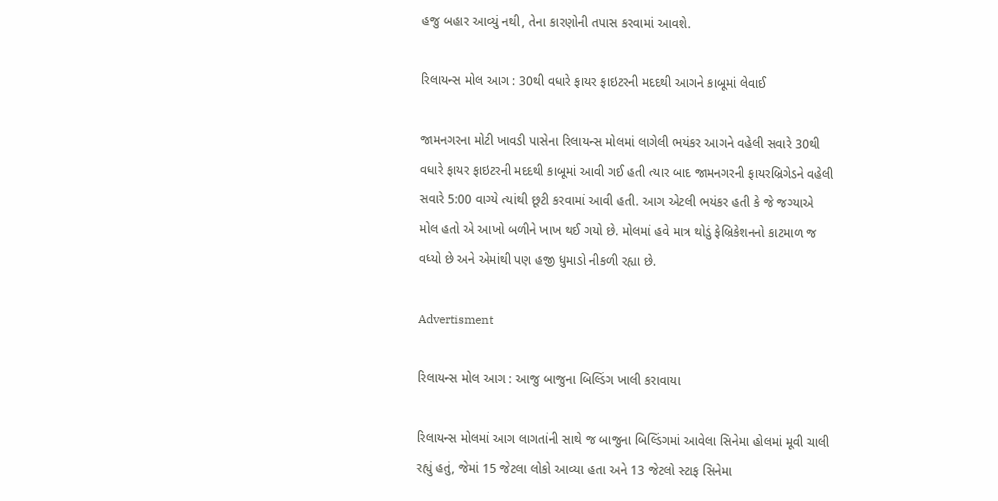હજુ બહાર આવ્યું નથી, તેના કારણોની તપાસ કરવામાં આવશે.

રિલાયન્સ મોલ આગ : 30થી વધારે ફાયર ફાઇટરની મદદથી આગને કાબૂમાં લેવાઈ

જામનગરના મોટી ખાવડી પાસેના રિલાયન્સ મોલમાં લાગેલી ભયંકર આગને વહેલી સવારે 30થી વધારે ફાયર ફાઇટરની મદદથી કાબૂમાં આવી ગઈ હતી ત્યાર બાદ જામનગરની ફાયરબ્રિગેડને વહેલી સવારે 5:00 વાગ્યે ત્યાંથી છૂટી કરવામાં આવી હતી. આગ એટલી ભયંકર હતી કે જે જગ્યાએ મોલ હતો એ આખો બળીને ખાખ થઈ ગયો છે. મોલમાં હવે માત્ર થોડું ફેબ્રિકેશનનો કાટમાળ જ વધ્યો છે અને એમાંથી પણ હજી ધુમાડો નીકળી રહ્યા છે.

Advertisment

રિલાયન્સ મોલ આગ : આજુ બાજુના બિલ્ડિંગ ખાલી કરાવાયા

રિલાયન્સ મોલમાં આગ લાગતાંની સાથે જ બાજુના બિલ્ડિંગમાં આવેલા સિનેમા હોલમાં મૂવી ચાલી રહ્યું હતું, જેમાં 15 જેટલા લોકો આવ્યા હતા અને 13 જેટલો સ્ટાફ સિનેમા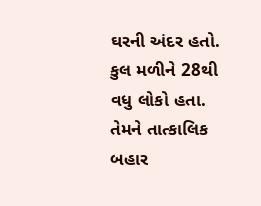ઘરની અંદર હતો. કુલ મળીને 28થી વધુ લોકો હતા. તેમને તાત્કાલિક બહાર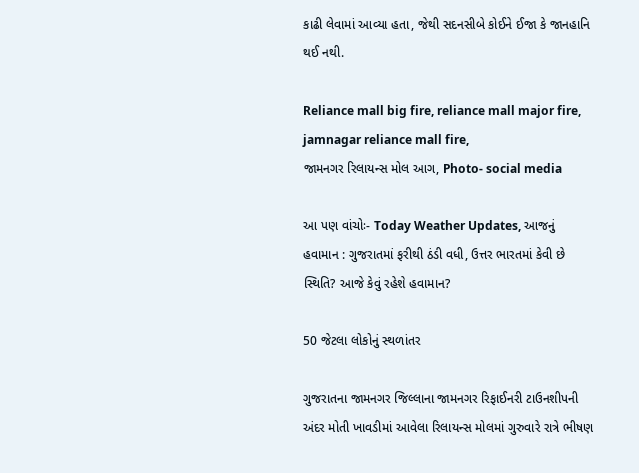કાઢી લેવામાં આવ્યા હતા, જેથી સદનસીબે કોઈને ઈજા કે જાનહાનિ થઈ નથી.

Reliance mall big fire, reliance mall major fire, jamnagar reliance mall fire,
જામનગર રિલાયન્સ મોલ આગ, Photo- social media

આ પણ વાંચોઃ- Today Weather Updates, આજનું હવામાન : ગુજરાતમાં ફરીથી ઠંડી વધી, ઉત્તર ભારતમાં કેવી છે સ્થિતિ? આજે કેવું રહેશે હવામાન?

50 જેટલા લોકોનું સ્થળાંતર

ગુજરાતના જામનગર જિલ્લાના જામનગર રિફાઈનરી ટાઉનશીપની અંદર મોતી ખાવડીમાં આવેલા રિલાયન્સ મોલમાં ગુરુવારે રાત્રે ભીષણ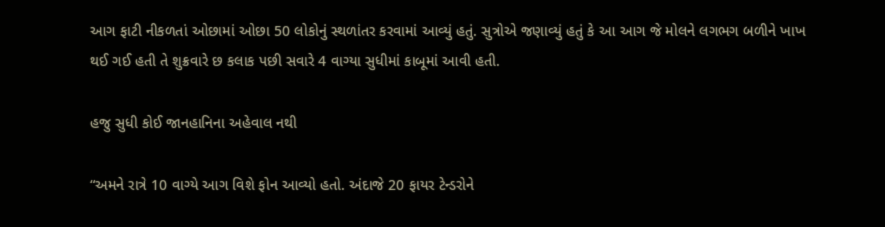આગ ફાટી નીકળતાં ઓછામાં ઓછા 50 લોકોનું સ્થળાંતર કરવામાં આવ્યું હતું. સુત્રોએ જણાવ્યું હતું કે આ આગ જે મોલને લગભગ બળીને ખાખ થઈ ગઈ હતી તે શુક્રવારે છ કલાક પછી સવારે 4 વાગ્યા સુધીમાં કાબૂમાં આવી હતી.

હજુ સુધી કોઈ જાનહાનિના અહેવાલ નથી

“અમને રાત્રે 10 વાગ્યે આગ વિશે ફોન આવ્યો હતો. અંદાજે 20 ફાયર ટેન્ડરોને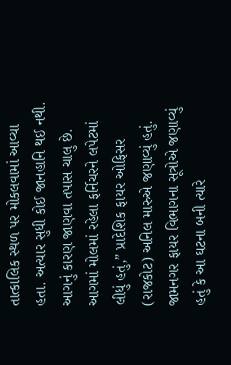તાત્કાલિક સ્થળ પર મોકલવામાં આવ્યા હતા. અત્યાર સુધી કોઈ જાનહાનિ થઈ નથી. આગનું કારણ જાણવા તપાસ ચાલુ છે. આગમાં મોલમાં રહેલા ફર્નિચરને લપેટમાં લીધું હતું,” પ્રાદેશિક ફાયર ઓફિસર (રાજકોટ) અનિલ મારુએ જણાવ્યું હતું. જામનગર ફાયર વિભાગના સૂત્રોએ જણાવ્યું હતું કે આ ઘટના બની ત્યારે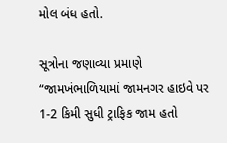મોલ બંધ હતો.

સૂત્રોના જણાવ્યા પ્રમાણે “જામખંભાળિયામાં જામનગર હાઇવે પર 1-2 કિમી સુધી ટ્રાફિક જામ હતો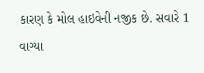કારણ કે મોલ હાઇવેની નજીક છે. સવારે 1 વાગ્યા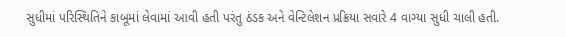સુધીમાં પરિસ્થિતિને કાબૂમાં લેવામાં આવી હતી પરંતુ ઠંડક અને વેન્ટિલેશન પ્રક્રિયા સવારે 4 વાગ્યા સુધી ચાલી હતી.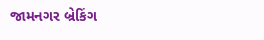જામનગર બ્રેકિંગ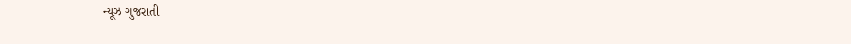ન્યૂઝ ગુજરાતી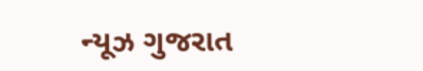ન્યૂઝ ગુજરાત